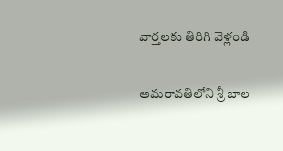వార్తలకు తిరిగి వెళ్లండి

అమరావతిలోని శ్రీ బాల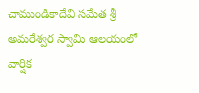చాముండికాదేవి సమేత శ్రీ అమరేశ్వర స్వామి ఆలయంలో వార్షిక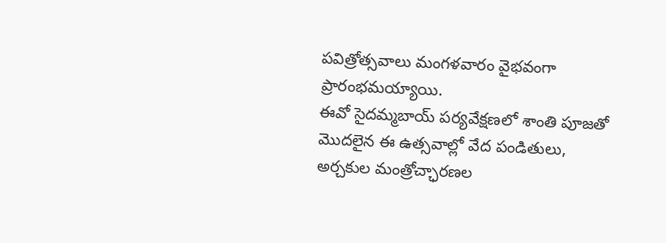పవిత్రోత్సవాలు మంగళవారం వైభవంగా ప్రారంభమయ్యాయి.
ఈవో సైదమ్మబాయ్ పర్యవేక్షణలో శాంతి పూజతో మొదలైన ఈ ఉత్సవాల్లో వేద పండితులు, అర్చకుల మంత్రోచ్ఛారణల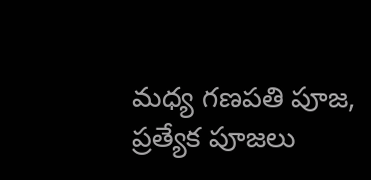మధ్య గణపతి పూజ, ప్రత్యేక పూజలు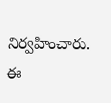నిర్వహించారు. ఈ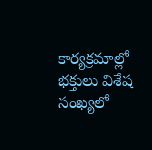కార్యక్రమాల్లో భక్తులు విశేష సంఖ్యలో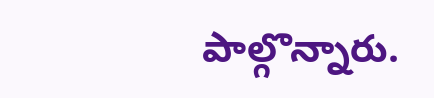పాల్గొన్నారు.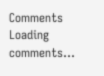Comments
Loading comments...